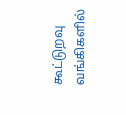கூட்டுறவு வங்கிகளில்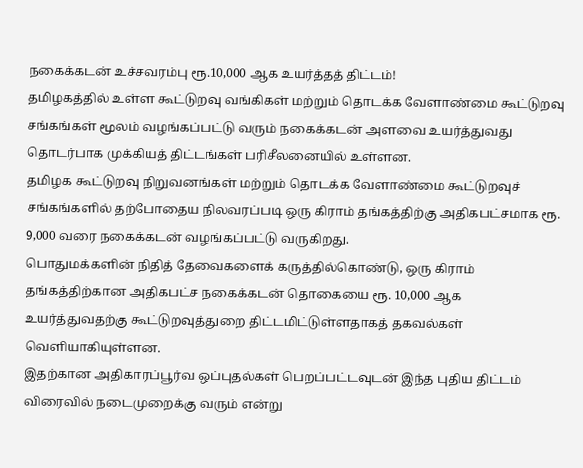நகைக்கடன் உச்சவரம்பு ரூ.10,000 ஆக உயர்த்தத் திட்டம்!
தமிழகத்தில் உள்ள கூட்டுறவு வங்கிகள் மற்றும் தொடக்க வேளாண்மை கூட்டுறவு சங்கங்கள் மூலம் வழங்கப்பட்டு வரும் நகைக்கடன் அளவை உயர்த்துவது தொடர்பாக முக்கியத் திட்டங்கள் பரிசீலனையில் உள்ளன.
தமிழக கூட்டுறவு நிறுவனங்கள் மற்றும் தொடக்க வேளாண்மை கூட்டுறவுச் சங்கங்களில் தற்போதைய நிலவரப்படி ஒரு கிராம் தங்கத்திற்கு அதிகபட்சமாக ரூ. 9,000 வரை நகைக்கடன் வழங்கப்பட்டு வருகிறது.
பொதுமக்களின் நிதித் தேவைகளைக் கருத்தில்கொண்டு, ஒரு கிராம் தங்கத்திற்கான அதிகபட்ச நகைக்கடன் தொகையை ரூ. 10,000 ஆக உயர்த்துவதற்கு கூட்டுறவுத்துறை திட்டமிட்டுள்ளதாகத் தகவல்கள் வெளியாகியுள்ளன.
இதற்கான அதிகாரப்பூர்வ ஒப்புதல்கள் பெறப்பட்டவுடன் இந்த புதிய திட்டம் விரைவில் நடைமுறைக்கு வரும் என்று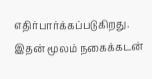எதிர்பார்க்கப்படுகிறது. இதன் மூலம் நகைக்கடன்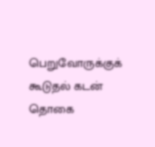பெறுவோருக்குக் கூடுதல் கடன் தொகை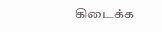கிடைக்க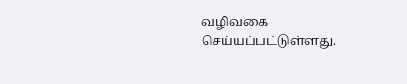வழிவகை செய்யப்பட்டுள்ளது.